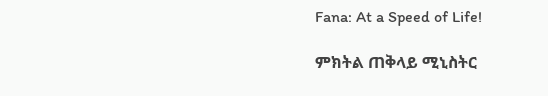Fana: At a Speed of Life!

ምክትል ጠቅላይ ሚኒስትር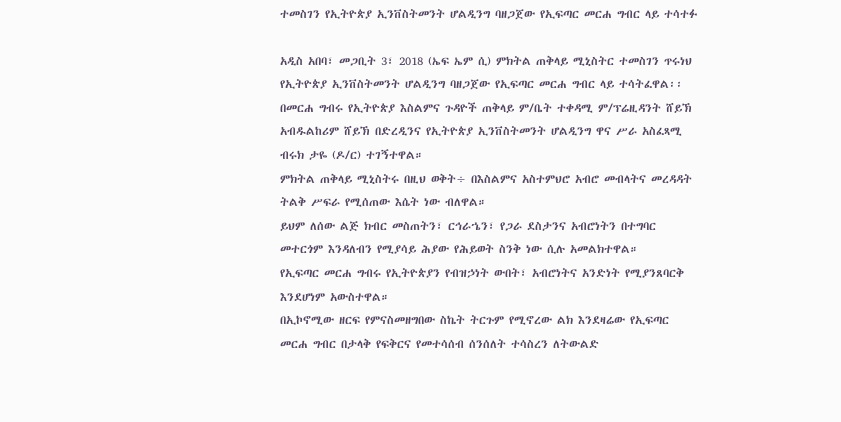ተመስገን የኢትዮጵያ ኢንቨስትመንት ሆልዲንግ ባዘጋጀው የኢፍጣር መርሐ ግብር ላይ ተሳተፉ

አዲስ አበባ፣ መጋቢት 3፣ 2018 (ኤፍ ኤም ሲ) ምክትል ጠቅላይ ሚኒስትር ተመስገን ጥሩነህ የኢትዮጵያ ኢንቨስትመንት ሆልዲንግ ባዘጋጀው የኢፍጣር መርሐ ግብር ላይ ተሳትፈዋል፡፡
በመርሐ ግብሩ የኢትዮጵያ እስልምና ጉዳዮች ጠቅላይ ም/ቤት ተቀዳሚ ም/ፕሬዚዳንት ሸይኽ አብዱልከሪም ሸይኽ በድረዲንና የኢትዮጵያ ኢንቨስትመንት ሆልዲንግ ዋና ሥራ አስፈጻሚ ብሩክ ታዬ (ዶ/ር) ተገኝተዋል።
ምክትል ጠቅላይ ሚኒስትሩ በዚህ ወቅት÷ በእስልምና አስተምህሮ አብሮ መብላትና መረዳዳት ትልቅ ሥፍራ የሚሰጠው እሴት ነው ብለዋል።
ይህም ለሰው ልጅ ክብር መስጠትን፣ ርኅራኄን፣ የጋራ ደስታንና አብሮነትን በተግባር መተርጎም እንዳለብን የሚያሳይ ሕያው የሕይወት ስንቅ ነው ሲሉ አመልክተዋል።
የኢፍጣር መርሐ ግብሩ የኢትዮጵያን የብዝኃነት ውበት፣ አብሮነትና አንድነት የሚያንጸባርቅ እንደሆነም አውስተዋል።
በኢኮኖሚው ዘርፍ የምናስመዘግበው ስኬት ትርጉም የሚኖረው ልክ እንደዛሬው የኢፍጣር መርሐ ግብር በታላቅ የፍቅርና የመተሳሰብ ሰንሰለት ተሳስረን ለትውልድ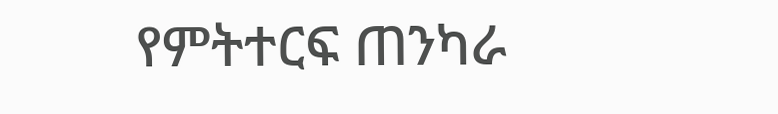የምትተርፍ ጠንካራ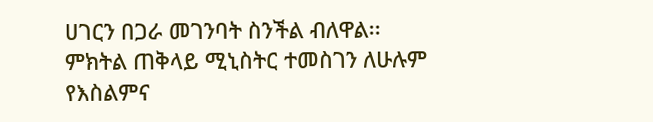ሀገርን በጋራ መገንባት ስንችል ብለዋል፡፡
ምክትል ጠቅላይ ሚኒስትር ተመስገን ለሁሉም የእስልምና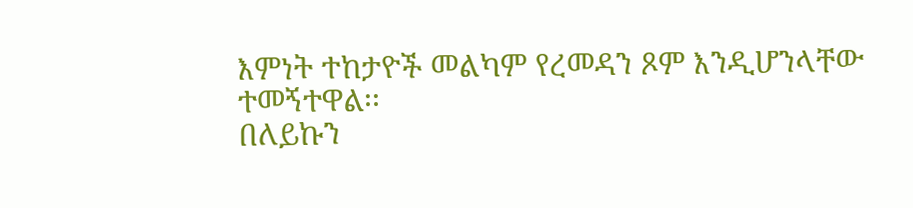እምነት ተከታዮች መልካም የረመዳን ጾም እንዲሆንላቸው ተመኝተዋል፡፡
በለይኩን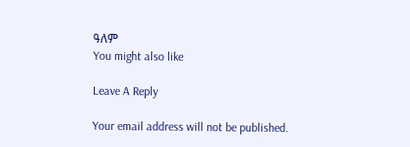ዓለም
You might also like

Leave A Reply

Your email address will not be published.